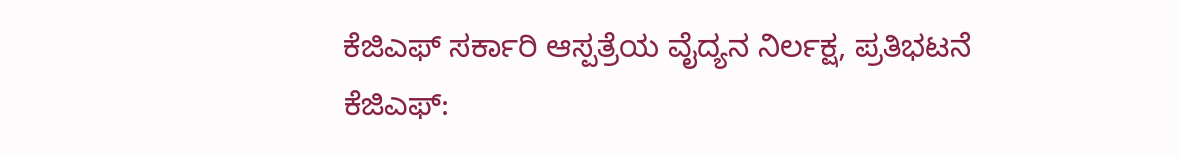ಕೆಜಿಎಫ್ ಸರ್ಕಾರಿ ಆಸ್ಪತ್ರೆಯ ವೈದ್ಯನ ನಿರ್ಲಕ್ಷ, ಪ್ರತಿಭಟನೆ
ಕೆಜಿಎಫ್: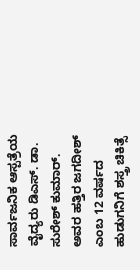ಸಾರ್ವಜನಿಕ ಆಸ್ಪತ್ರೆಯ ವೈದ್ಯರು ಡಿಎಸ್. ಡಾ. ಸುರೇಶ್ ಕುಮಾರ್. ಅವರ ಹತ್ತಿರ ಜಗದೀಶ್ ಎಂಬ 12 ವರ್ಷದ ಹುಡುಗನಿಗೆ ಶಸ್ತ್ರ ಚಿಕಿತ್ಸೆ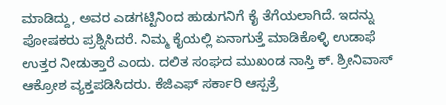ಮಾಡಿದ್ದು, ಅವರ ಎಡಗಟ್ಟಿನಿಂದ ಹುಡುಗನಿಗೆ ಕೈ ತೆಗೆಯಲಾಗಿದೆ. ಇದನ್ನು ಪೋಷಕರು ಪ್ರಶ್ನಿಸಿದರೆ. ನಿಮ್ಮ ಕೈಯಲ್ಲಿ ಏನಾಗುತ್ತೆ ಮಾಡಿಕೊಳ್ಳಿ ಉಡಾಫೆ ಉತ್ತರ ನೀಡುತ್ತಾರೆ ಎಂದು. ದಲಿತ ಸಂಘದ ಮುಖಂಡ ನಾಸ್ತಿ ಕ್. ಶ್ರೀನಿವಾಸ್ ಆಕ್ರೋಶ ವ್ಯಕ್ತಪಡಿಸಿದರು. ಕೆಜಿಎಫ್ ಸರ್ಕಾರಿ ಆಸ್ಪತ್ರೆ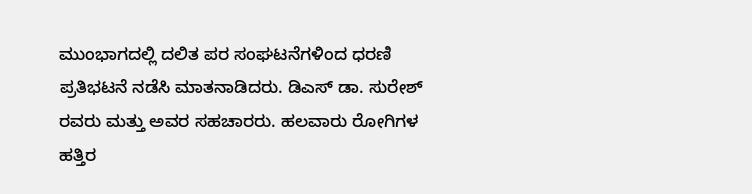ಮುಂಭಾಗದಲ್ಲಿ ದಲಿತ ಪರ ಸಂಘಟನೆಗಳಿಂದ ಧರಣಿ ಪ್ರತಿಭಟನೆ ನಡೆಸಿ ಮಾತನಾಡಿದರು. ಡಿಎಸ್ ಡಾ. ಸುರೇಶ್ ರವರು ಮತ್ತು ಅವರ ಸಹಚಾರರು. ಹಲವಾರು ರೋಗಿಗಳ ಹತ್ತಿರ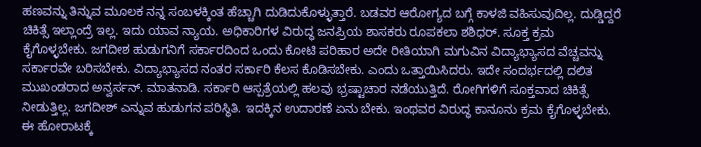ಹಣವನ್ನು ತಿನ್ನುವ ಮೂಲಕ ನನ್ನ ಸಂಬಳಕ್ಕಿಂತ ಹೆಚ್ಚಾಗಿ ದುಡಿದುಕೊಳ್ಳುತ್ತಾರೆ. ಬಡವರ ಆರೋಗ್ಯದ ಬಗ್ಗೆ ಕಾಳಜಿ ವಹಿಸುವುದಿಲ್ಲ. ದುಡ್ಡಿದ್ದರೆ ಚಿಕಿತ್ಸೆ ಇಲ್ಲಾಂದ್ರೆ ಇಲ್ಲ. ಇದು ಯಾವ ನ್ಯಾಯ. ಅಧಿಕಾರಿಗಳ ವಿರುದ್ಧ ಜನಪ್ರಿಯ ಶಾಸಕರು ರೂಪಕಲಾ ಶಶಿಧರ್. ಸೂಕ್ತ ಕ್ರಮ ಕೈಗೊಳ್ಳಬೇಕು. ಜಗದೀಶ ಹುಡುಗನಿಗೆ ಸರ್ಕಾರದಿಂದ ಒಂದು ಕೋಟಿ ಪರಿಹಾರ ಅದೇ ರೀತಿಯಾಗಿ ಮಗುವಿನ ವಿದ್ಯಾಭ್ಯಾಸದ ವೆಚ್ಚವನ್ನು ಸರ್ಕಾರವೇ ಬರಿಸಬೇಕು. ವಿದ್ಯಾಭ್ಯಾಸದ ನಂತರ ಸರ್ಕಾರಿ ಕೆಲಸ ಕೊಡಿಸಬೇಕು. ಎಂದು ಒತ್ತಾಯಿಸಿದರು. ಇದೇ ಸಂದರ್ಭದಲ್ಲಿ ದಲಿತ ಮುಖಂಡರಾದ ಅನ್ವರ್ಸನ್. ಮಾತನಾಡಿ. ಸರ್ಕಾರಿ ಆಸ್ಪತ್ರೆಯಲ್ಲಿ ಹಲವು ಭ್ರಷ್ಟಾಚಾರ ನಡೆಯುತ್ತಿದೆ. ರೋಗಿಗಳಿಗೆ ಸೂಕ್ತವಾದ ಚಿಕಿತ್ಸೆ ನೀಡುತ್ತಿಲ್ಲ. ಜಗದೀಶ್ ಎನ್ನುವ ಹುಡುಗನ ಪರಿಸ್ಥಿತಿ. ಇದಕ್ಕಿನ ಉದಾರಣೆ ಏನು ಬೇಕು. ಇಂಥವರ ವಿರುದ್ಧ ಕಾನೂನು ಕ್ರಮ ಕೈಗೊಳ್ಳಬೇಕು. ಈ ಹೋರಾಟಕ್ಕೆ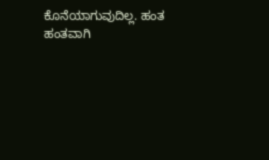ಕೊನೆಯಾಗುವುದಿಲ್ಲ. ಹಂತ ಹಂತವಾಗಿ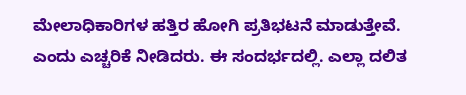ಮೇಲಾಧಿಕಾರಿಗಳ ಹತ್ತಿರ ಹೋಗಿ ಪ್ರತಿಭಟನೆ ಮಾಡುತ್ತೇವೆ. ಎಂದು ಎಚ್ಚರಿಕೆ ನೀಡಿದರು. ಈ ಸಂದರ್ಭದಲ್ಲಿ. ಎಲ್ಲಾ ದಲಿತ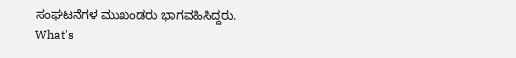ಸಂಘಟನೆಗಳ ಮುಖಂಡರು ಭಾಗವಹಿಸಿದ್ದರು.
What's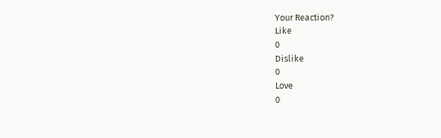Your Reaction?
Like
0
Dislike
0
Love
0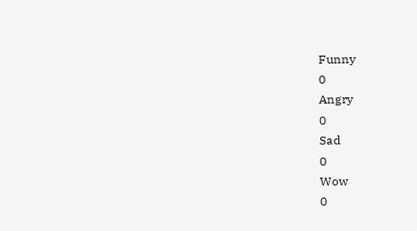Funny
0
Angry
0
Sad
0
Wow
0